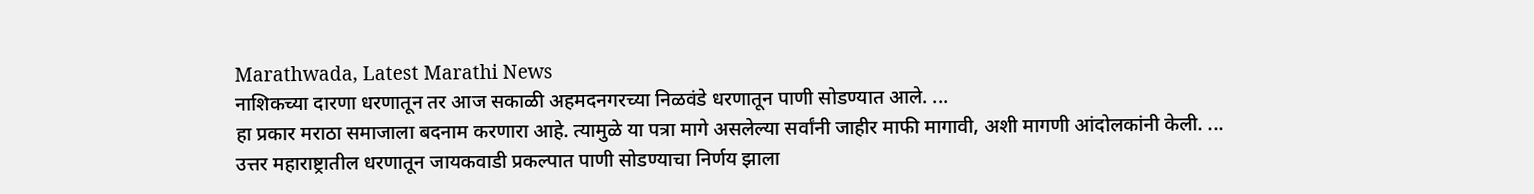Marathwada, Latest Marathi News
नाशिकच्या दारणा धरणातून तर आज सकाळी अहमदनगरच्या निळवंडे धरणातून पाणी सोडण्यात आले. ...
हा प्रकार मराठा समाजाला बदनाम करणारा आहे. त्यामुळे या पत्रा मागे असलेल्या सर्वांनी जाहीर माफी मागावी, अशी मागणी आंदोलकांनी केली. ...
उत्तर महाराष्ट्रातील धरणातून जायकवाडी प्रकल्पात पाणी सोडण्याचा निर्णय झाला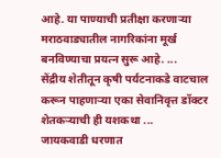आहे. या पाण्याची प्रतीक्षा करणाऱ्या मराठवाड्यातील नागरिकांना मूर्ख बनविण्याचा प्रयत्न सुरू आहे. ...
सेंद्रीय शेतीतून कृषी पर्यटनाकडे वाटचाल करून पाहणाऱ्या एका सेवानिवृत्त डॉक्टर शेतकऱ्याची ही यशकथा ...
जायकवाडी धरणात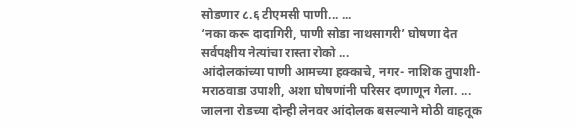सोडणार ८.६ टीएमसी पाणी... ...
‘नका करू दादागिरी, पाणी सोडा नाथसागरी’ घोषणा देत सर्वपक्षीय नेत्यांचा रास्ता रोको ...
आंदोलकांच्या पाणी आमच्या हक्काचे, नगर- नाशिक तुपाशी-मराठवाडा उपाशी, अशा घोषणांनी परिसर दणाणून गेला. ...
जालना रोडच्या दोन्ही लेनवर आंदोलक बसल्याने मोठी वाहतूक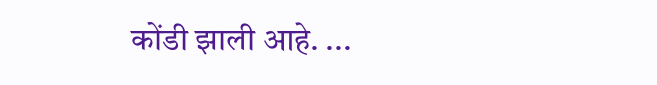कोंडी झाली आहे. ...